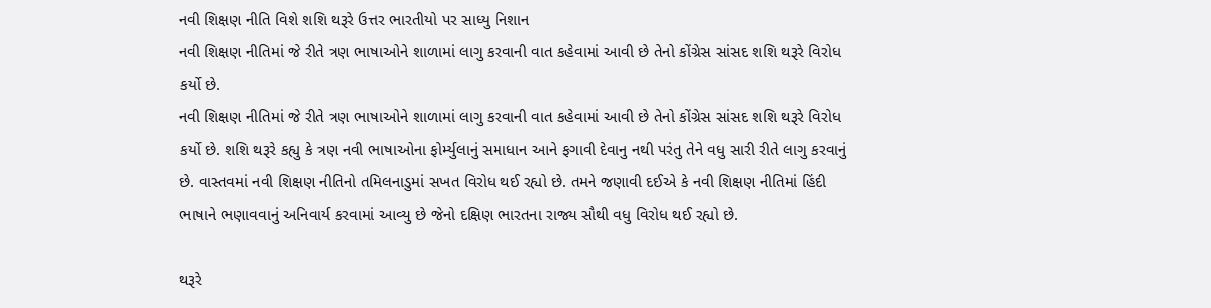નવી શિક્ષણ નીતિ વિશે શશિ થરૂરે ઉત્તર ભારતીયો પર સાધ્યુ નિશાન
નવી શિક્ષણ નીતિમાં જે રીતે ત્રણ ભાષાઓને શાળામાં લાગુ કરવાની વાત કહેવામાં આવી છે તેનો કોંગ્રેસ સાંસદ શશિ થરૂરે વિરોધ કર્યો છે.
નવી શિક્ષણ નીતિમાં જે રીતે ત્રણ ભાષાઓને શાળામાં લાગુ કરવાની વાત કહેવામાં આવી છે તેનો કોંગ્રેસ સાંસદ શશિ થરૂરે વિરોધ કર્યો છે. શશિ થરૂરે કહ્યુ કે ત્રણ નવી ભાષાઓના ફોર્મ્યુલાનું સમાધાન આને ફગાવી દેવાનુ નથી પરંતુ તેને વધુ સારી રીતે લાગુ કરવાનું છે. વાસ્તવમાં નવી શિક્ષણ નીતિનો તમિલનાડુમાં સખત વિરોધ થઈ રહ્યો છે. તમને જણાવી દઈએ કે નવી શિક્ષણ નીતિમાં હિંદી ભાષાને ભણાવવાનું અનિવાર્ય કરવામાં આવ્યુ છે જેનો દક્ષિણ ભારતના રાજ્ય સૌથી વધુ વિરોધ થઈ રહ્યો છે.

થરૂરે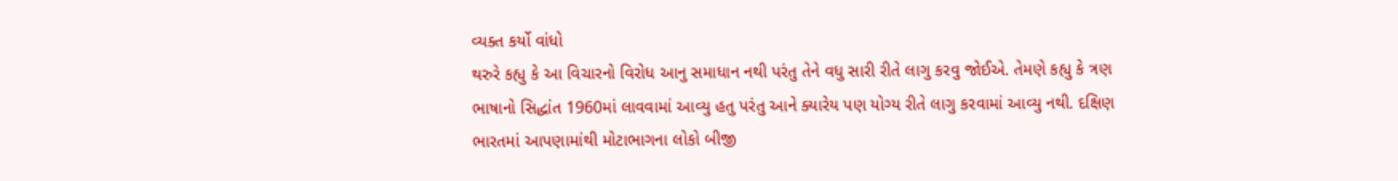વ્યક્ત કર્યો વાંધો
થરુરે કહ્યુ કે આ વિચારનો વિરોધ આનુ સમાધાન નથી પરંતુ તેને વધુ સારી રીતે લાગુ કરવુ જોઈએ. તેમણે કહ્યુ કે ત્રણ ભાષાનો સિદ્ધાંત 1960માં લાવવામાં આવ્યુ હતુ પરંતુ આને ક્યારેય પણ યોગ્ય રીતે લાગુ કરવામાં આવ્યુ નથી. દક્ષિણ ભારતમાં આપણામાંથી મોટાભાગના લોકો બીજી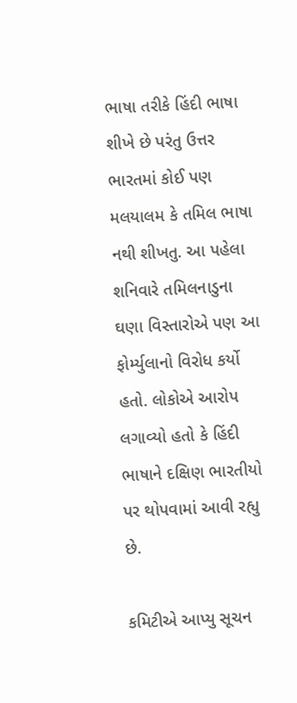ભાષા તરીકે હિંદી ભાષા શીખે છે પરંતુ ઉત્તર ભારતમાં કોઈ પણ મલયાલમ કે તમિલ ભાષા નથી શીખતુ. આ પહેલા શનિવારે તમિલનાડુના ઘણા વિસ્તારોએ પણ આ ફોર્મ્યુલાનો વિરોધ કર્યો હતો. લોકોએ આરોપ લગાવ્યો હતો કે હિંદી ભાષાને દક્ષિણ ભારતીયો પર થોપવામાં આવી રહ્યુ છે.

કમિટીએ આપ્યુ સૂચન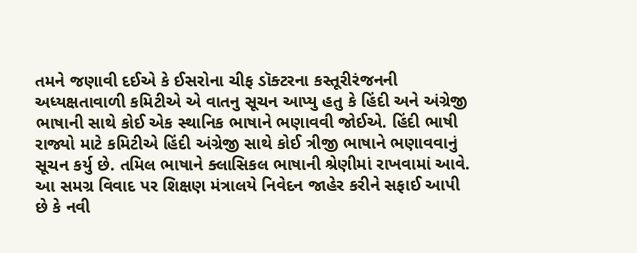તમને જણાવી દઈએ કે ઈસરોના ચીફ ડૉક્ટરના કસ્તૂરીરંજનની અધ્યક્ષતાવાળી કમિટીએ એ વાતનુ સૂચન આપ્યુ હતુ કે હિંદી અને અંગ્રેજી ભાષાની સાથે કોઈ એક સ્થાનિક ભાષાને ભણાવવી જોઈએ. હિંદી ભાષી રાજ્યો માટે કમિટીએ હિંદી અંગ્રેજી સાથે કોઈ ત્રીજી ભાષાને ભણાવવાનું સૂચન કર્યુ છે. તમિલ ભાષાને ક્લાસિકલ ભાષાની શ્રેણીમાં રાખવામાં આવે. આ સમગ્ર વિવાદ પર શિક્ષણ મંત્રાલયે નિવેદન જાહેર કરીને સફાઈ આપી છે કે નવી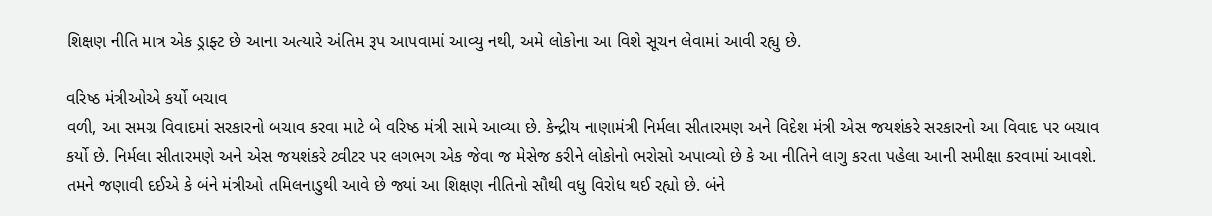શિક્ષણ નીતિ માત્ર એક ડ્રાફ્ટ છે આના અત્યારે અંતિમ રૂપ આપવામાં આવ્યુ નથી, અમે લોકોના આ વિશે સૂચન લેવામાં આવી રહ્યુ છે.

વરિષ્ઠ મંત્રીઓએ કર્યો બચાવ
વળી, આ સમગ્ર વિવાદમાં સરકારનો બચાવ કરવા માટે બે વરિષ્ઠ મંત્રી સામે આવ્યા છે. કેન્દ્રીય નાણામંત્રી નિર્મલા સીતારમણ અને વિદેશ મંત્રી એસ જયશંકરે સરકારનો આ વિવાદ પર બચાવ કર્યો છે. નિર્મલા સીતારમણે અને એસ જયશંકરે ટ્વીટર પર લગભગ એક જેવા જ મેસેજ કરીને લોકોનો ભરોસો અપાવ્યો છે કે આ નીતિને લાગુ કરતા પહેલા આની સમીક્ષા કરવામાં આવશે. તમને જણાવી દઈએ કે બંને મંત્રીઓ તમિલનાડુથી આવે છે જ્યાં આ શિક્ષણ નીતિનો સૌથી વધુ વિરોધ થઈ રહ્યો છે. બંને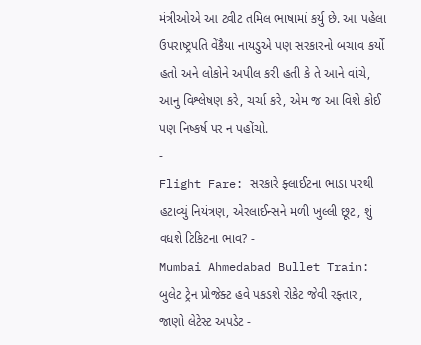મંત્રીઓએ આ ટ્વીટ તમિલ ભાષામાં કર્યુ છે. આ પહેલા ઉપરાષ્ટ્રપતિ વેંકૈયા નાયડુએ પણ સરકારનો બચાવ કર્યો હતો અને લોકોને અપીલ કરી હતી કે તે આને વાંચે, આનુ વિશ્લેષણ કરે, ચર્ચા કરે, એમ જ આ વિશે કોઈ પણ નિષ્કર્ષ પર ન પહોંચો.
-
Flight Fare: સરકારે ફ્લાઈટના ભાડા પરથી હટાવ્યું નિયંત્રણ, એરલાઈન્સને મળી ખુલ્લી છૂટ, શું વધશે ટિકિટના ભાવ? -
Mumbai Ahmedabad Bullet Train: બુલેટ ટ્રેન પ્રોજેક્ટ હવે પકડશે રોકેટ જેવી રફ્તાર, જાણો લેટેસ્ટ અપડેટ -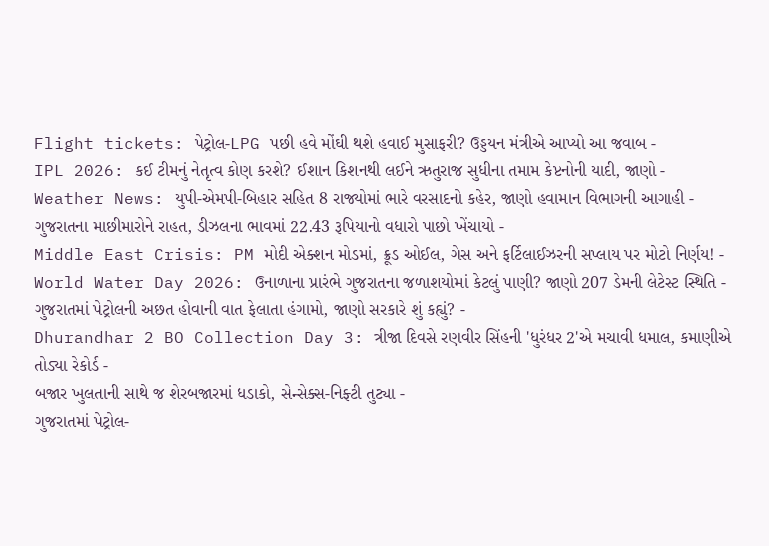Flight tickets: પેટ્રોલ-LPG પછી હવે મોંઘી થશે હવાઈ મુસાફરી? ઉડ્ડયન મંત્રીએ આપ્યો આ જવાબ -
IPL 2026: કઈ ટીમનું નેતૃત્વ કોણ કરશે? ઈશાન કિશનથી લઈને ઋતુરાજ સુધીના તમામ કેપ્ટનોની યાદી, જાણો -
Weather News: યુપી-એમપી-બિહાર સહિત 8 રાજ્યોમાં ભારે વરસાદનો કહેર, જાણો હવામાન વિભાગની આગાહી -
ગુજરાતના માછીમારોને રાહત, ડીઝલના ભાવમાં 22.43 રૂપિયાનો વધારો પાછો ખેંચાયો -
Middle East Crisis: PM મોદી એક્શન મોડમાં, ક્રૂડ ઓઈલ, ગેસ અને ફર્ટિલાઈઝરની સપ્લાય પર મોટો નિર્ણય! -
World Water Day 2026: ઉનાળાના પ્રારંભે ગુજરાતના જળાશયોમાં કેટલું પાણી? જાણો 207 ડેમની લેટેસ્ટ સ્થિતિ -
ગુજરાતમાં પેટ્રોલની અછત હોવાની વાત ફેલાતા હંગામો, જાણો સરકારે શું કહ્યું? -
Dhurandhar 2 BO Collection Day 3: ત્રીજા દિવસે રણવીર સિંહની 'ધુરંધર 2'એ મચાવી ધમાલ, કમાણીએ તોડ્યા રેકોર્ડ -
બજાર ખુલતાની સાથે જ શેરબજારમાં ધડાકો, સેન્સેક્સ-નિફ્ટી તુટ્યા -
ગુજરાતમાં પેટ્રોલ-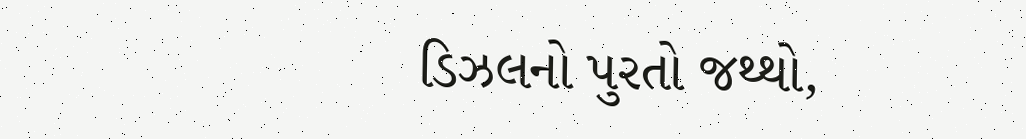ડિઝલનો પુરતો જથ્થો,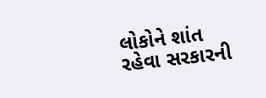લોકોને શાંત રહેવા સરકારની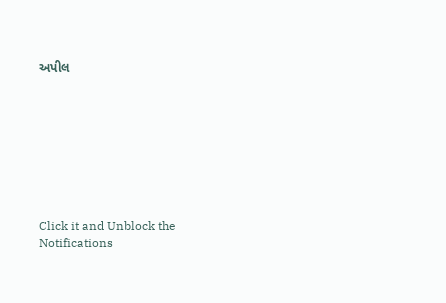અપીલ








Click it and Unblock the Notifications